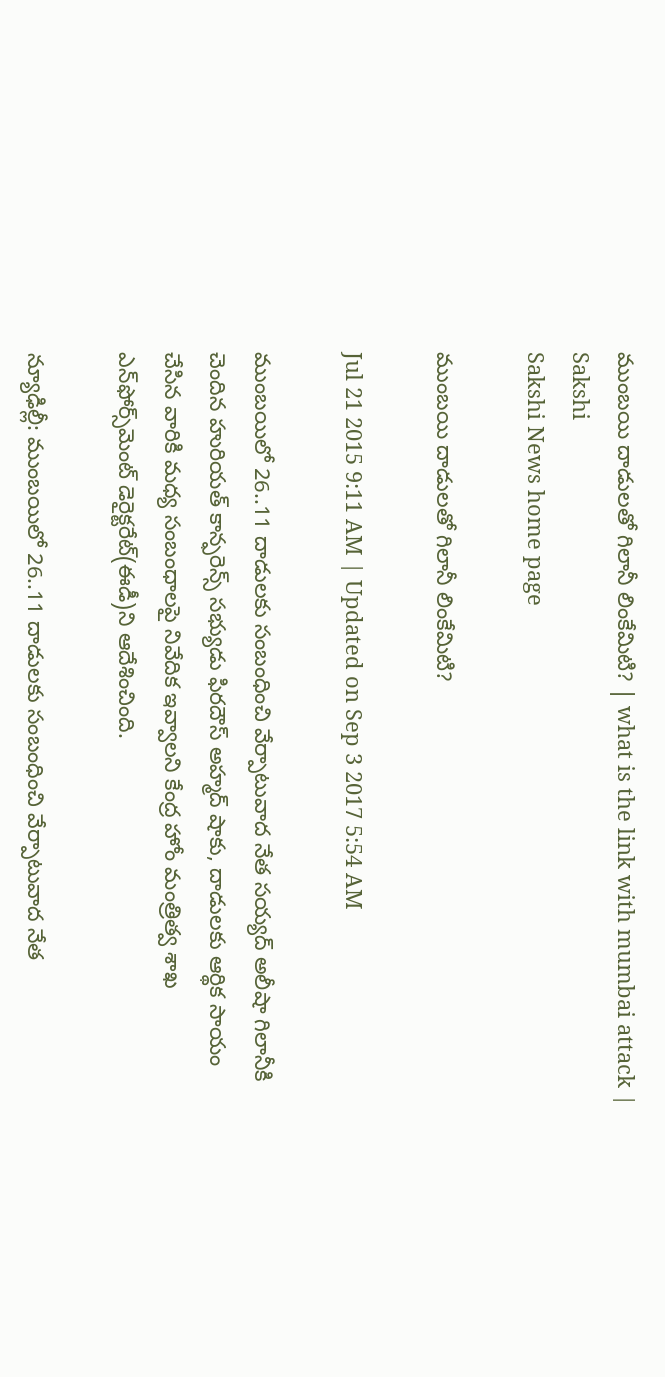ముంబయి దాడులతో గిలానీ లింకేమిటి? | what is the link with mumbai attack | Sakshi
Sakshi News home page

ముంబయి దాడులతో గిలానీ లింకేమిటి?

Jul 21 2015 9:11 AM | Updated on Sep 3 2017 5:54 AM

ముంబయిలో 26..11 దాడులకు సంబంధించి వేర్పాటువాద నేత సయ్యద్ అలీషా గిలానీకి చెందిన హురియత్ కాన్ఫరెన్స్ సభ్యుడు ఫిరదౌస్ అహ్మద్ షాకు, దాడులకు ఆర్థిక సాయం చేసిన వారికి మధ్య సంబంధాలపై నివేదిక ఇవ్వాలని కేంద్ర హోం మంత్రిత్వ శాఖ ఎన్‌ఫోర్స్‌మెంట్ డెరైక్టరేట్(ఈడీ)ని ఆదేశించింది.

న్యూఢిల్లీ: ముంబయిలో 26..11 దాడులకు సంబంధించి వేర్పాటువాద నేత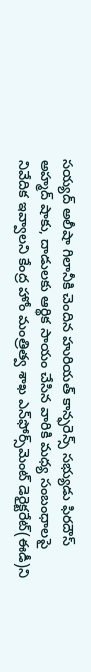సయ్యద్ అలీషా గిలానీకి చెందిన హురియత్ కాన్ఫరెన్స్ సభ్యుడు ఫిరదౌస్ అహ్మద్ షాకు, దాడులకు ఆర్థిక సాయం చేసిన వారికి మధ్య సంబంధాలపై నివేదిక ఇవ్వాలని కేంద్ర హోం మంత్రిత్వ శాఖ ఎన్‌ఫోర్స్‌మెంట్ డెరైక్టరేట్(ఈడీ)ని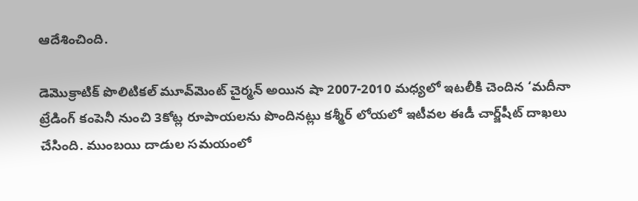ఆదేశించింది.

డెమొక్రాటిక్ పొలిటికల్ మూవ్‌మెంట్ చైర్మన్ అయిన షా 2007-2010 మధ్యలో ఇటలీకి చెందిన ‘మదీనా ట్రేడింగ్ కంపెనీ నుంచి 3కోట్ల రూపాయలను పొందినట్లు కశ్మీర్ లోయలో ఇటీవల ఈడీ చార్జ్‌షీట్ దాఖలు చేసింది. ముంబయి దాడుల సమయంలో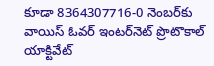కూడా 8364307716-0 నెంబర్‌కు వాయిస్ ఓవర్ ఇంటర్‌నెట్ ప్రొటొకాల్ యాక్టివేట్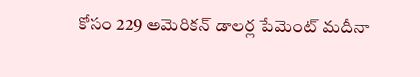కోసం 229 అమెరికన్ డాలర్ల పేమెంట్ మదీనా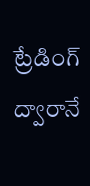ట్రేడింగ్ ద్వారానే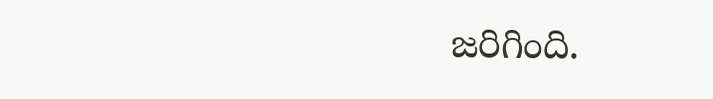జరిగింది.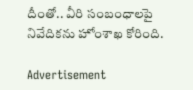దీంతో.. వీరి సంబంధాలపై నివేదికను హోంశాఖ కోరింది.

Advertisement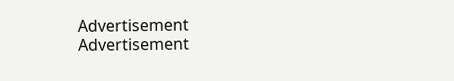Advertisement
Advertisement